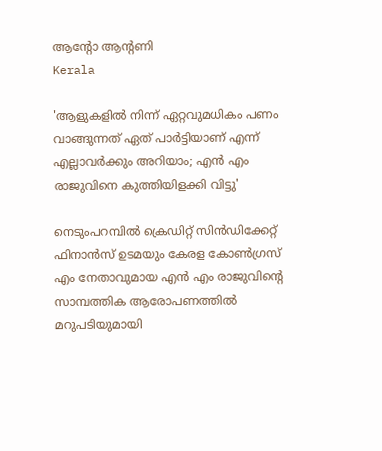ആന്റോ ആന്റണി
Kerala

'ആളുകളില്‍ നിന്ന് ഏറ്റവുമധികം പണം വാങ്ങുന്നത് ഏത് പാര്‍ട്ടിയാണ് എന്ന് എല്ലാവര്‍ക്കും അറിയാം; എന്‍ എം രാജുവിനെ കുത്തിയിളക്കി വിട്ടു'

നെടുംപറമ്പില്‍ ക്രെഡിറ്റ് സിന്‍ഡിക്കേറ്റ് ഫിനാന്‍സ് ഉടമയും കേരള കോണ്‍ഗ്രസ് എം നേതാവുമായ എന്‍ എം രാജുവിന്റെ സാമ്പത്തിക ആരോപണത്തില്‍ മറുപടിയുമായി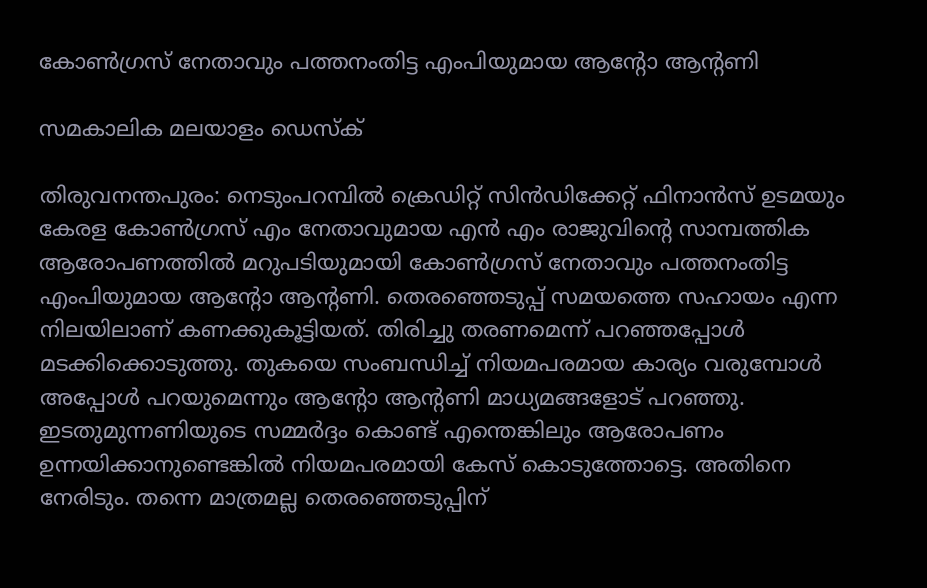കോണ്‍ഗ്രസ് നേതാവും പത്തനംതിട്ട എംപിയുമായ ആന്റോ ആന്റണി

സമകാലിക മലയാളം ഡെസ്ക്

തിരുവനന്തപുരം: നെടുംപറമ്പില്‍ ക്രെഡിറ്റ് സിന്‍ഡിക്കേറ്റ് ഫിനാന്‍സ് ഉടമയും കേരള കോണ്‍ഗ്രസ് എം നേതാവുമായ എന്‍ എം രാജുവിന്റെ സാമ്പത്തിക ആരോപണത്തില്‍ മറുപടിയുമായി കോണ്‍ഗ്രസ് നേതാവും പത്തനംതിട്ട എംപിയുമായ ആന്റോ ആന്റണി. തെരഞ്ഞെടുപ്പ് സമയത്തെ സഹായം എന്ന നിലയിലാണ് കണക്കുകൂട്ടിയത്. തിരിച്ചു തരണമെന്ന് പറഞ്ഞപ്പോള്‍ മടക്കിക്കൊടുത്തു. തുകയെ സംബന്ധിച്ച് നിയമപരമായ കാര്യം വരുമ്പോള്‍ അപ്പോള്‍ പറയുമെന്നും ആന്റോ ആന്റണി മാധ്യമങ്ങളോട് പറഞ്ഞു. ഇടതുമുന്നണിയുടെ സമ്മര്‍ദ്ദം കൊണ്ട് എന്തെങ്കിലും ആരോപണം ഉന്നയിക്കാനുണ്ടെങ്കില്‍ നിയമപരമായി കേസ് കൊടുത്തോട്ടെ. അതിനെ നേരിടും. തന്നെ മാത്രമല്ല തെരഞ്ഞെടുപ്പിന്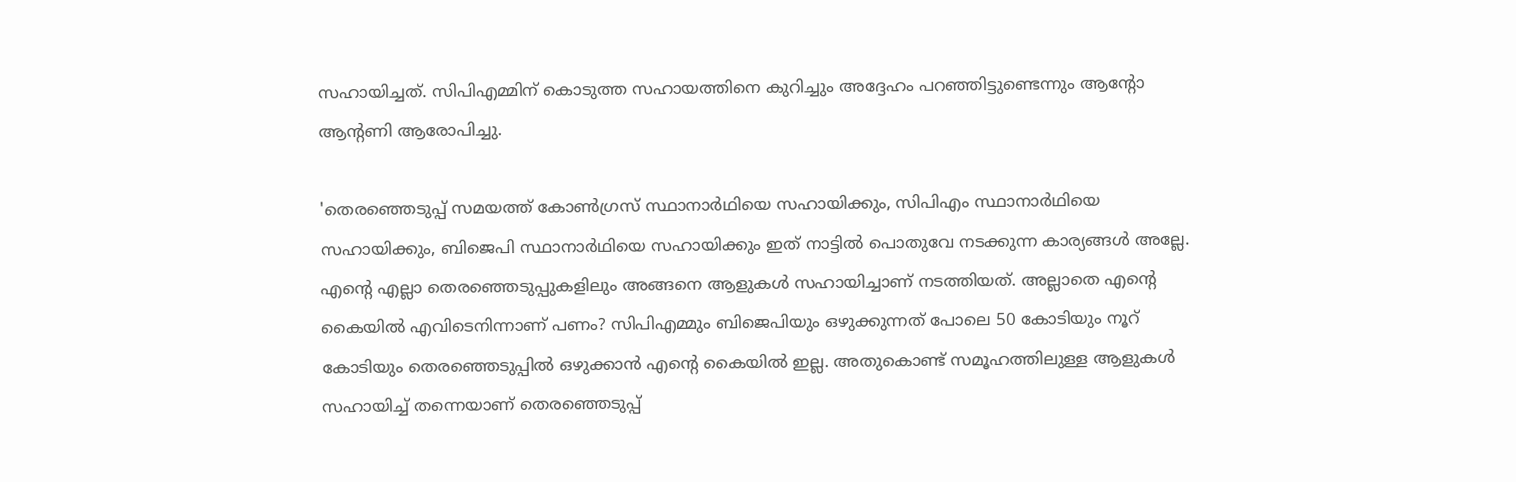സഹായിച്ചത്. സിപിഎമ്മിന് കൊടുത്ത സഹായത്തിനെ കുറിച്ചും അദ്ദേഹം പറഞ്ഞിട്ടുണ്ടെന്നും ആന്റോ ആന്റണി ആരോപിച്ചു.

'തെരഞ്ഞെടുപ്പ് സമയത്ത് കോണ്‍ഗ്രസ് സ്ഥാനാര്‍ഥിയെ സഹായിക്കും, സിപിഎം സ്ഥാനാര്‍ഥിയെ സഹായിക്കും, ബിജെപി സ്ഥാനാര്‍ഥിയെ സഹായിക്കും ഇത് നാട്ടില്‍ പൊതുവേ നടക്കുന്ന കാര്യങ്ങള്‍ അല്ലേ. എന്റെ എല്ലാ തെരഞ്ഞെടുപ്പുകളിലും അങ്ങനെ ആളുകള്‍ സഹായിച്ചാണ് നടത്തിയത്. അല്ലാതെ എന്റെ കൈയില്‍ എവിടെനിന്നാണ് പണം? സിപിഎമ്മും ബിജെപിയും ഒഴുക്കുന്നത് പോലെ 50 കോടിയും നൂറ് കോടിയും തെരഞ്ഞെടുപ്പില്‍ ഒഴുക്കാന്‍ എന്റെ കൈയില്‍ ഇല്ല. അതുകൊണ്ട് സമൂഹത്തിലുള്ള ആളുകള്‍ സഹായിച്ച് തന്നെയാണ് തെരഞ്ഞെടുപ്പ്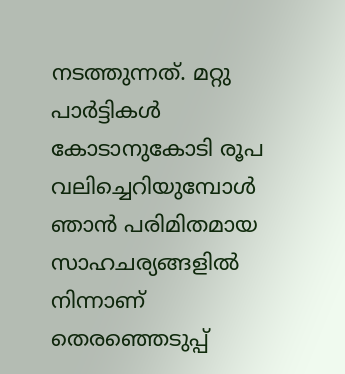നടത്തുന്നത്. മറ്റു പാര്‍ട്ടികള്‍ കോടാനുകോടി രൂപ വലിച്ചെറിയുമ്പോള്‍ ഞാന്‍ പരിമിതമായ സാഹചര്യങ്ങളില്‍ നിന്നാണ് തെരഞ്ഞെടുപ്പ്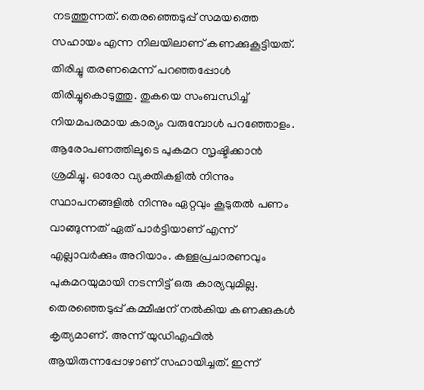നടത്തുന്നത്. തെരഞ്ഞെടുപ്പ് സമയത്തെ സഹായം എന്ന നിലയിലാണ് കണക്കുകൂട്ടിയത്. തിരിച്ചു തരണമെന്ന് പറഞ്ഞപ്പോള്‍ തിരിച്ചുകൊടുത്തു. തുകയെ സംബന്ധിച്ച് നിയമപരമായ കാര്യം വരുമ്പോള്‍ പറഞ്ഞോളം. ആരോപണത്തിലൂടെ പുകമറ സൃഷ്ടിക്കാന്‍ ശ്രമിച്ചു. ഓരോ വ്യക്തികളില്‍ നിന്നും സ്ഥാപനങ്ങളില്‍ നിന്നും ഏറ്റവും കൂടുതല്‍ പണം വാങ്ങുന്നത് ഏത് പാര്‍ട്ടിയാണ് എന്ന് എല്ലാവര്‍ക്കും അറിയാം. കള്ളപ്രചാരണവും പുകമറയുമായി നടന്നിട്ട് ഒരു കാര്യവുമില്ല. തെരഞ്ഞെടുപ്പ് കമ്മീഷന് നല്‍കിയ കണക്കുകള്‍ കൃത്യമാണ്. അന്ന് യുഡിഎഫില്‍ ആയിരുന്നപ്പോഴാണ് സഹായിച്ചത്. ഇന്ന്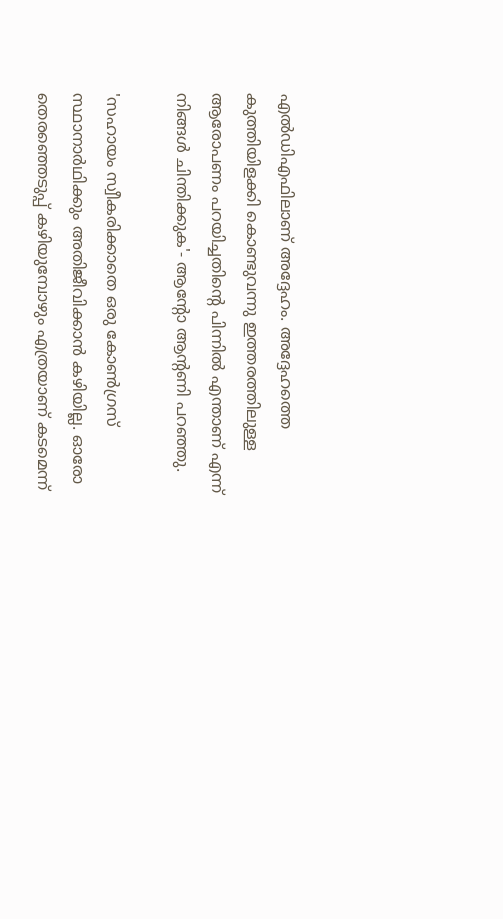എല്‍ഡിഎഫിലാണ് അദ്ദേഹം. അദ്ദേഹത്തെ കുത്തിയിളക്കി കൊണ്ടുവന്നു ഇത്തരത്തിലുള്ള ആരോപണം പറയിച്ചതിന്റെ പിന്നില്‍ എന്താണ് എന്ന് നിങ്ങള്‍ ചിന്തിക്കുക'- ആന്റോ ആന്റണി പറഞ്ഞു.

'സഹായം സ്വീകരിക്കാതെ ഒരു കോണ്‍ഗ്രസ് സ്ഥാനാര്‍ഥിക്കും അതിജീവിക്കാന്‍ കഴിയില്ല. ഓരോ തെരഞ്ഞെടുപ്പ് കഴിയുമ്പോഴും എത്രയാണ് കടമെന്ന്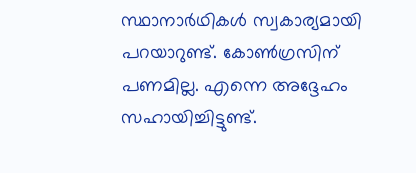സ്ഥാനാര്‍ഥികള്‍ സ്വകാര്യമായി പറയാറുണ്ട്. കോണ്‍ഗ്രസിന് പണമില്ല. എന്നെ അദ്ദേഹം സഹായിച്ചിട്ടുണ്ട്.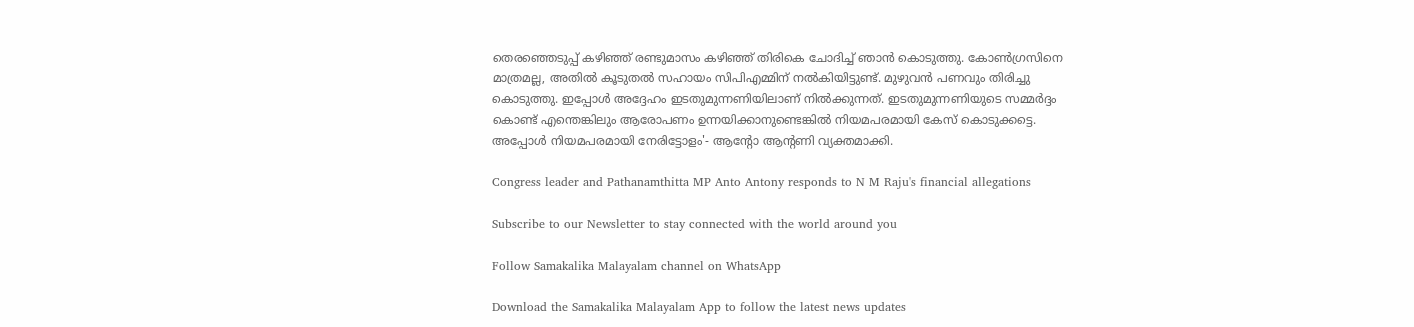തെരഞ്ഞെടുപ്പ് കഴിഞ്ഞ് രണ്ടുമാസം കഴിഞ്ഞ് തിരികെ ചോദിച്ച് ഞാന്‍ കൊടുത്തു. കോണ്‍ഗ്രസിനെ മാത്രമല്ല, അതില്‍ കൂടുതല്‍ സഹായം സിപിഎമ്മിന് നല്‍കിയിട്ടുണ്ട്. മുഴുവന്‍ പണവും തിരിച്ചു കൊടുത്തു. ഇപ്പോള്‍ അദ്ദേഹം ഇടതുമുന്നണിയിലാണ് നില്‍ക്കുന്നത്. ഇടതുമുന്നണിയുടെ സമ്മര്‍ദ്ദം കൊണ്ട് എന്തെങ്കിലും ആരോപണം ഉന്നയിക്കാനുണ്ടെങ്കില്‍ നിയമപരമായി കേസ് കൊടുക്കട്ടെ. അപ്പോള്‍ നിയമപരമായി നേരിട്ടോളം'- ആന്റോ ആന്റണി വ്യക്തമാക്കി.

Congress leader and Pathanamthitta MP Anto Antony responds to N M Raju's financial allegations

Subscribe to our Newsletter to stay connected with the world around you

Follow Samakalika Malayalam channel on WhatsApp

Download the Samakalika Malayalam App to follow the latest news updates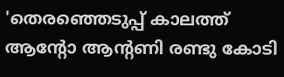'തെരഞ്ഞെടുപ്പ് കാലത്ത് ആന്റോ ആന്റണി രണ്ടു കോടി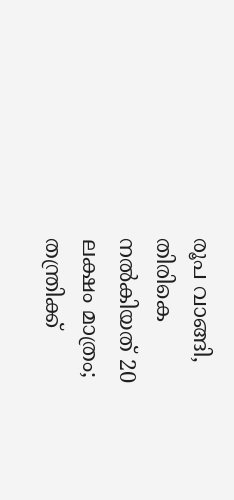രൂപ വാങ്ങി, തിരികെ നല്‍കിയത് 20 ലക്ഷം മാത്രം; തന്ത്രിക്ക്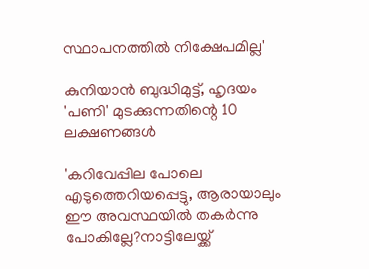സ്ഥാപനത്തില്‍ നിക്ഷേപമില്ല'

കുനിയാൻ ബുദ്ധിമുട്ട്, ഹൃദയം 'പണി' മുടക്കുന്നതിന്റെ 10 ലക്ഷണങ്ങൾ

'കറിവേപ്പില പോലെ എടുത്തെറിയപ്പെട്ടു, ആരായാലും ഈ അവസ്ഥയില്‍ തകര്‍ന്നു പോകില്ലേ?നാട്ടിലേയ്ക്ക്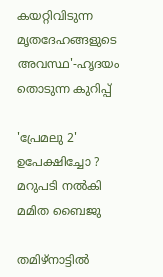കയറ്റിവിടുന്ന മൃതദേഹങ്ങളുടെ അവസ്ഥ'-ഹൃദയം തൊടുന്ന കുറിപ്പ്

'പ്രേമലു 2' ഉപേക്ഷിച്ചോ ? മറുപടി നൽകി മമിത ബൈജു

തമിഴ്‌നാട്ടില്‍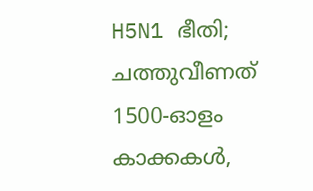H5N1 ഭീതി; ചത്തുവീണത് 1500-ഓളം കാക്കകള്‍,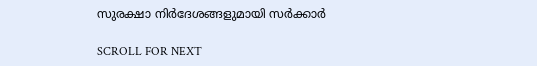സുരക്ഷാ നിര്‍ദേശങ്ങളുമായി സര്‍ക്കാര്‍

SCROLL FOR NEXT